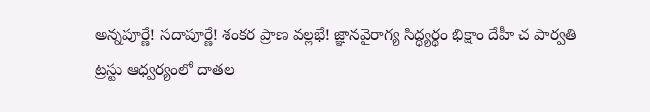అన్నపూర్ణే! సదాపూర్ణే! శంకర ప్రాణ వల్లభే! జ్ఞానవైరాగ్య సిద్ధ్యర్థం భిక్షాం దేహీ చ పార్వతి
ట్రస్టు ఆధ్వర్యంలో దాతల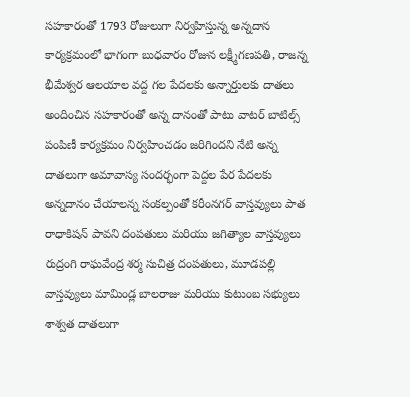సహకారంతో 1793 రోజులుగా నిర్వహిస్తున్న అన్నదాన కార్యక్రమంలో భాగంగా బుధవారం రోజున లక్ష్మీగణపతి, రాజన్న భీమేశ్వర ఆలయాల వద్ద గల పేదలకు అన్నార్తులకు దాతలు అందించిన సహకారంతో అన్న దానంతో పాటు వాటర్ బాటిల్స్ పంపిణీ కార్యక్రమం నిర్వహించడం జరిగిందని నేటి అన్న దాతలుగా అమావాస్య సందర్భంగా పెద్దల పేర పేదలకు అన్నదానం చేయాలన్న సంకల్పంతో కరీంనగర్ వాస్తవ్యులు పాత రాధాకిషన్ పావని దంపతులు మరియు జగిత్యాల వాస్తవ్యులు రుద్రంగి రాఘవేంద్ర శర్మ సుచిత్ర దంపతులు, మూడపల్లి వాస్తవ్యులు మామిండ్ల బాలరాజు మరియు కుటుంబ సభ్యులు శాశ్వత దాతలుగా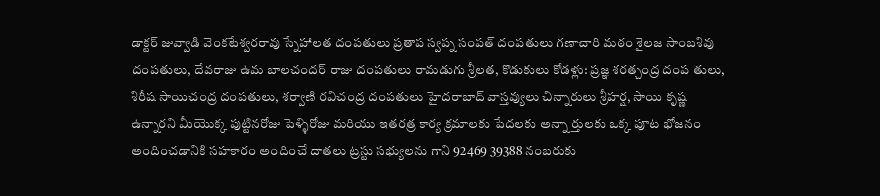డాక్టర్ జువ్వాడి వెంకటేశ్వరరావు స్నేహాలత దంపతులు ప్రతాప స్వప్న సంపత్ దంపతులు గణాచారి మఠం శైలజ సాంబశివు దంపతులు, దేవరాజు ఉమ బాలచందర్ రాజు దంపతులు రామడుగు శ్రీలత, కొడుకులు కోడళ్లు: ప్రజ్ఞ శరత్చంద్ర దంప తులు, శిరీష సాయిచంద్ర దంపతులు, శర్వాణి రవిచంద్ర దంపతులు హైదరాబాద్ వాస్తవ్యులు చిన్నారులు శ్రీహర్ష, సాయి కృష్ణ ఉన్నారని మీయొక్క పుట్టినరోజు పెళ్ళిరోజు మరియు ఇతరత్ర కార్య క్రమాలకు పేదలకు అన్నా ర్తులకు ఒక్క పూట భోజనం అందించడానికి సహకారం అందించే దాతలు ట్రస్టు సభ్యులను గాని 92469 39388 నంబరుకు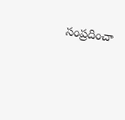సంప్రదించా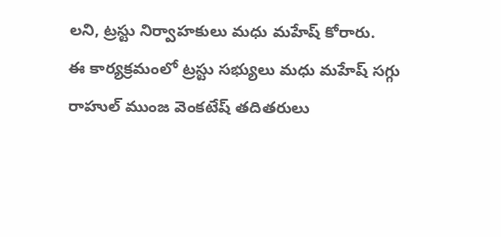లని, ట్రస్టు నిర్వాహకులు మధు మహేష్ కోరారు.
ఈ కార్యక్రమంలో ట్రస్టు సభ్యులు మధు మహేష్ సగ్గు రాహుల్ ముంజ వెంకటేష్ తదితరులు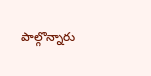పాల్గొన్నారు